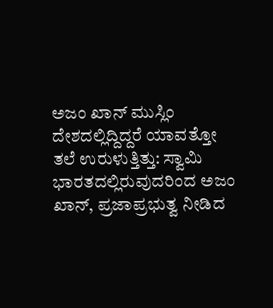ಅಜಂ ಖಾನ್ ಮುಸ್ಲಿಂ ದೇಶದಲ್ಲಿದ್ದಿದ್ದರೆ ಯಾವತ್ತೋ ತಲೆ ಉರುಳುತ್ತಿತ್ತು: ಸ್ವಾಮಿ
ಭಾರತದಲ್ಲಿರುವುದರಿಂದ ಅಜಂ ಖಾನ್, ಪ್ರಜಾಪ್ರಭುತ್ವ ನೀಡಿದ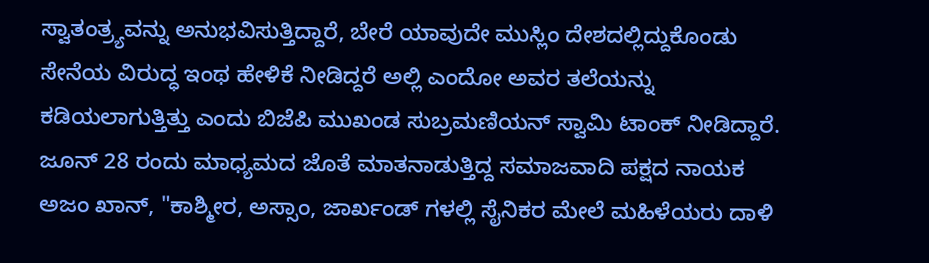ಸ್ವಾತಂತ್ರ್ಯವನ್ನು ಅನುಭವಿಸುತ್ತಿದ್ದಾರೆ, ಬೇರೆ ಯಾವುದೇ ಮುಸ್ಲಿಂ ದೇಶದಲ್ಲಿದ್ದುಕೊಂಡು ಸೇನೆಯ ವಿರುದ್ಧ ಇಂಥ ಹೇಳಿಕೆ ನೀಡಿದ್ದರೆ ಅಲ್ಲಿ ಎಂದೋ ಅವರ ತಲೆಯನ್ನು ಕಡಿಯಲಾಗುತ್ತಿತ್ತು ಎಂದು ಬಿಜೆಪಿ ಮುಖಂಡ ಸುಬ್ರಮಣಿಯನ್ ಸ್ವಾಮಿ ಟಾಂಕ್ ನೀಡಿದ್ದಾರೆ.
ಜೂನ್ 28 ರಂದು ಮಾಧ್ಯಮದ ಜೊತೆ ಮಾತನಾಡುತ್ತಿದ್ದ ಸಮಾಜವಾದಿ ಪಕ್ಷದ ನಾಯಕ ಅಜಂ ಖಾನ್, "ಕಾಶ್ಮೀರ, ಅಸ್ಸಾಂ, ಜಾರ್ಖಂಡ್ ಗಳಲ್ಲಿ ಸೈನಿಕರ ಮೇಲೆ ಮಹಿಳೆಯರು ದಾಳಿ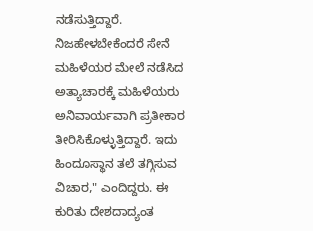ನಡೆಸುತ್ತಿದ್ದಾರೆ. ನಿಜಹೇಳಬೇಕೆಂದರೆ ಸೇನೆ ಮಹಿಳೆಯರ ಮೇಲೆ ನಡೆಸಿದ ಅತ್ಯಾಚಾರಕ್ಕೆ ಮಹಿಳೆಯರು ಅನಿವಾರ್ಯವಾಗಿ ಪ್ರತೀಕಾರ ತೀರಿಸಿಕೊಳ್ಳುತ್ತಿದ್ದಾರೆ. ಇದು ಹಿಂದೂಸ್ಥಾನ ತಲೆ ತಗ್ಗಿಸುವ ವಿಚಾರ," ಎಂದಿದ್ದರು. ಈ ಕುರಿತು ದೇಶದಾದ್ಯಂತ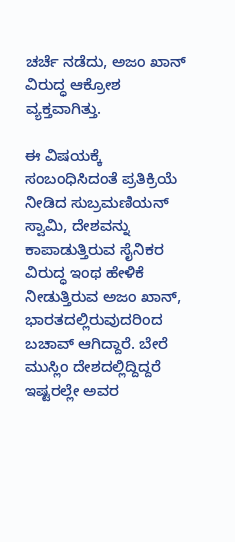ಚರ್ಚೆ ನಡೆದು, ಅಜಂ ಖಾನ್ ವಿರುದ್ಧ ಆಕ್ರೋಶ ವ್ಯಕ್ತವಾಗಿತ್ತು.

ಈ ವಿಷಯಕ್ಕೆ ಸಂಬಂಧಿಸಿದಂತೆ ಪ್ರತಿಕ್ರಿಯೆ ನೀಡಿದ ಸುಬ್ರಮಣಿಯನ್ ಸ್ವಾಮಿ, ದೇಶವನ್ನು ಕಾಪಾಡುತ್ತಿರುವ ಸೈನಿಕರ ವಿರುದ್ಧ ಇಂಥ ಹೇಳಿಕೆ ನೀಡುತ್ತಿರುವ ಅಜಂ ಖಾನ್, ಭಾರತದಲ್ಲಿರುವುದರಿಂದ ಬಚಾವ್ ಆಗಿದ್ದಾರೆ. ಬೇರೆ ಮುಸ್ಲಿಂ ದೇಶದಲ್ಲಿದ್ದಿದ್ದರೆ ಇಷ್ಟರಲ್ಲೇ ಅವರ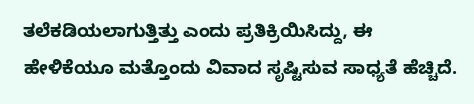ತಲೆಕಡಿಯಲಾಗುತ್ತಿತ್ತು ಎಂದು ಪ್ರತಿಕ್ರಿಯಿಸಿದ್ದು, ಈ ಹೇಳಿಕೆಯೂ ಮತ್ತೊಂದು ವಿವಾದ ಸೃಷ್ಟಿಸುವ ಸಾಧ್ಯತೆ ಹೆಚ್ಚಿದೆ.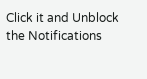Click it and Unblock the Notifications